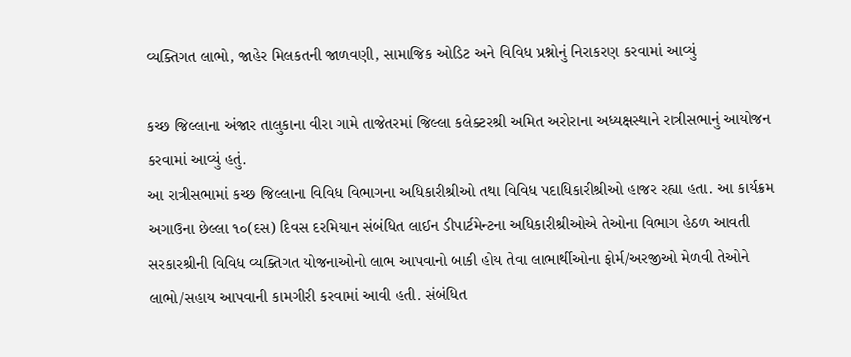વ્યક્તિગત લાભો, જાહેર મિલકતની જાળવણી, સામાજિક ઓડિટ અને વિવિધ પ્રશ્નોનું નિરાકરણ કરવામાં આવ્યું

કચ્છ જિલ્લાના અંજાર તાલુકાના વીરા ગામે તાજેતરમાં જિલ્લા કલેક્ટરશ્રી અમિત અરોરાના અધ્યક્ષસ્થાને રાત્રીસભાનું આયોજન કરવામાં આવ્યું હતું.
આ રાત્રીસભામાં કચ્છ જિલ્લાના વિવિધ વિભાગના અધિકારીશ્રીઓ તથા વિવિધ પદાધિકારીશ્રીઓ હાજર રહ્યા હતા. આ કાર્યક્રમ અગાઉના છેલ્લા ૧૦(દસ) દિવસ દરમિયાન સંબંધિત લાઈન ડીપાર્ટમેન્‍ટના અધિકારીશ્રીઓએ તેઓના વિભાગ હેઠળ આવતી સરકારશ્રીની વિવિધ વ્યક્તિગત યોજનાઓનો લાભ આપવાનો બાકી હોય તેવા લાભાર્થીઓના ફોર્મ/અરજીઓ મેળવી તેઓને લાભો/સહાય આપવાની કામગીરી કરવામાં આવી હતી. સંબંધિત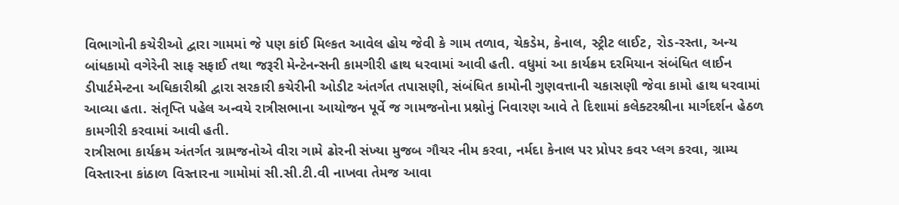વિભાગોની કચેરીઓ દ્વારા ગામમાં જે પણ કાંઈ મિલ્કત આવેલ હોય જેવી કે ગામ તળાવ, ચેકડેમ, કેનાલ, સ્ટ્રીટ લાઈટ, રોડ-રસ્તા, અન્ય બાંધકામો વગેરેની સાફ સફાઈ તથા જરૂરી મેન્‍ટેનન્‍સની કામગીરી હાથ ધરવામાં આવી હતી. વધુમાં આ કાર્યક્રમ દરમિયાન સંબંધિત લાઈન ડીપાર્ટમેન્‍ટના અધિકારીશ્રી દ્વારા સરકારી કચેરીની ઓડીટ અંતર્ગત તપાસણી, સંબંધિત કામોની ગુણવત્તાની ચકાસણી જેવા કામો હાથ ધરવામાં આવ્યા હતા. સંતૃપ્તિ પહેલ અન્વયે રાત્રીસભાના આયોજન પૂર્વે જ ગામજનોના પ્રશ્નોનું નિવારણ આવે તે દિશામાં કલેક્ટરશ્રીના માર્ગદર્શન હેઠળ કામગીરી કરવામાં આવી હતી.
રાત્રીસભા કાર્યક્રમ અંતર્ગત ગ્રામજનોએ વીરા ગામે ઢોરની સંખ્યા મુજબ ગૌચર નીમ કરવા, નર્મદા કેનાલ પર પ્રોપર કવર પ્લગ કરવા, ગ્રામ્ય વિસ્તારના કાંઠાળ વિસ્તારના ગામોમાં સી.સી.ટી.વી નાખવા તેમજ આવા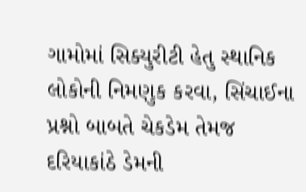ગામોમાં સિક્યુરીટી હેતુ સ્થાનિક લોકોની નિમણુક કરવા, સિંચાઈના પ્રશ્નો બાબતે ચેકડેમ તેમજ દરિયાકાંઠે ડેમની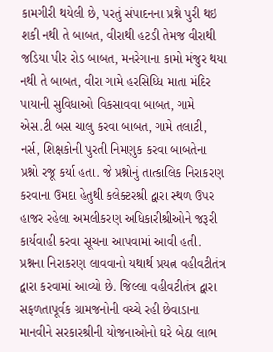કામગીરી થયેલી છે, પરતું સંપાદનના પ્રશ્ને પુરી થઇ શકી નથી તે બાબત, વીરાથી હટડી તેમજ વીરાથી જડિયા પીર રોડ બાબત, મનરેગાના કામો મંજુર થયા નથી તે બાબત, વીરા ગામે હરસિધ્ધિ માતા મંદિર પાયાની સુવિધાઓ વિકસાવવા બાબત, ગામે એસ.ટી બસ ચાલુ કરવા બાબત, ગામે તલાટી, નર્સ, શિક્ષકોની પુરતી નિમણુક કરવા બાબતેના પ્રશ્નો રજૂ કર્યા હતા. જે પ્રશ્નોનું તાત્કાલિક નિરાકરણ કરવાના ઉમદા હેતુથી કલેક્ટરશ્રી દ્વારા સ્થળ ઉપર હાજર રહેલા અમલીકરણ અધિકારીશ્રીઓને જરૂરી કાર્યવાહી કરવા સૂચના આપવામાં આવી હતી. પ્રશ્નના નિરાકરણ લાવવાનો યથાર્થ પ્રયત્ન વહીવટીતંત્ર દ્વારા કરવામાં આવ્યો છે. જિલ્લા વહીવટીતંત્ર દ્વારા સફળતાપૂર્વક ગ્રામજનોની વચ્ચે રહી છેવાડાના માનવીને સરકારશ્રીની યોજનાઓનો ઘરે બેઠા લાભ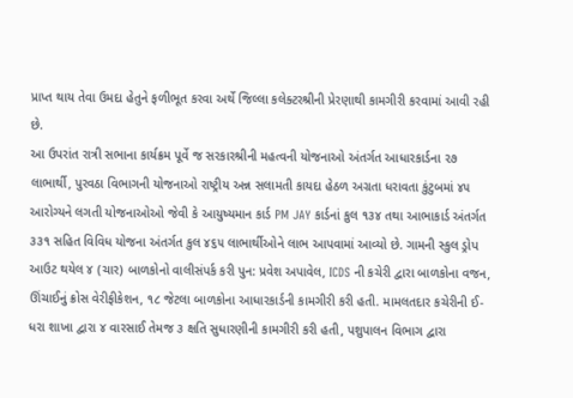પ્રાપ્ત થાય તેવા ઉમદા હેતુને ફળીભૂત કરવા અર્થે જિલ્લા કલેક્ટરશ્રીની પ્રેરણાથી કામગીરી કરવામાં આવી રહી છે.
આ ઉપરાંત રાત્રી સભાના કાર્યક્રમ પૂર્વે જ સરકારશ્રીની મહત્વની યોજનાઓ અંતર્ગત આધારકાર્ડના ૨૭ લાભાર્થી, પુરવઠા વિભાગની યોજનાઓ રાષ્ટ્રીય અન્ન સલામતી કાયદા હેઠળ અગ્રતા ધરાવતા કુંટુબમાં ૪૫ આરોગ્યને લગતી યોજનાઓઓ જેવી કે આયુષ્યમાન કાર્ડ PM JAY કાર્ડનાં કુલ ૧૩૪ તથા આભાકાર્ડ અંતર્ગત ૩૩૧ સહિત વિવિધ યોજના અંતર્ગત કુલ ૪૬૫ લાભાર્થીઓને લાભ આપવામાં આવ્યો છે. ગામની સ્કુલ ડ્રોપ આઉટ થયેલ ૪ (ચાર) બાળકોનો વાલીસંપર્ક કરી પુન: પ્રવેશ અપાવેલ, ICDS ની કચેરી દ્વારા બાળકોના વજન, ઊંચાઈનું ક્રોસ વેરીફીકેશન, ૧૮ જેટલા બાળકોના આધારકાર્ડની કામગીરી કરી હતી. મામલતદાર કચેરીની ઈ-ધરા શાખા દ્વારા ૪ વારસાઈ તેમજ ૩ ક્ષતિ સુધારણીની કામગીરી કરી હતી, પશુપાલન વિભાગ દ્વારા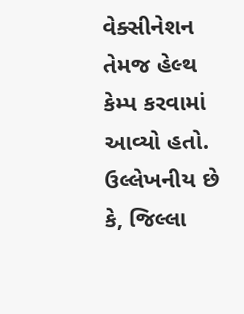વેક્સીનેશન તેમજ હેલ્થ કેમ્પ કરવામાં આવ્યો હતો.
ઉલ્લેખનીય છે કે, જિલ્લા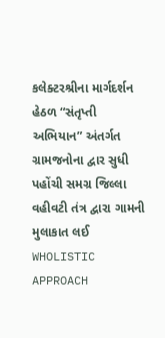કલેક્ટરશ્રીના માર્ગદર્શન હેઠળ “સંતૃપ્તી અભિયાન” અંતર્ગત ગ્રામજનોના દ્વાર સુધી પહોંચી સમગ્ર જિલ્લા વહીવટી તંત્ર દ્વારા ગામની મુલાકાત લઈ WHOLISTIC APPROACH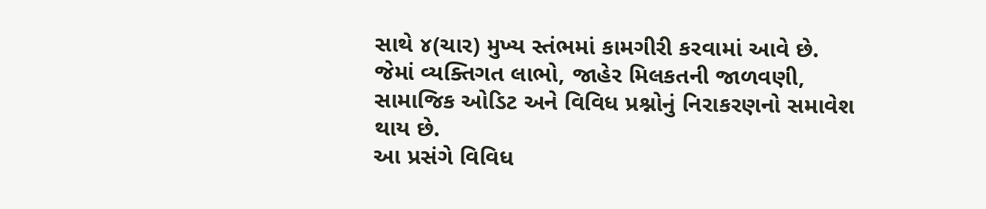સાથે ૪(ચાર) મુખ્ય સ્તંભમાં કામગીરી કરવામાં આવે છે. જેમાં વ્યક્તિગત લાભો, જાહેર મિલકતની જાળવણી, સામાજિક ઓડિટ અને વિવિધ પ્રશ્નોનું નિરાકરણનો સમાવેશ થાય છે.
આ પ્રસંગે વિવિધ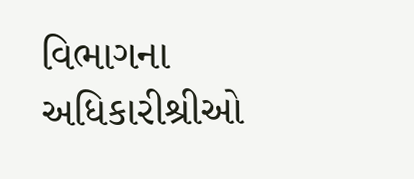વિભાગના અધિકારીશ્રીઓ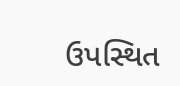ઉપસ્થિત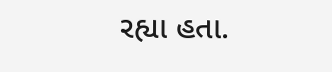રહ્યા હતા.